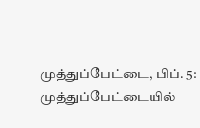முத்துப்பேட்டை, பிப். 5: முத்துப்பேட்டையில்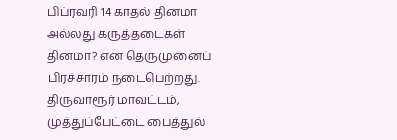பிப்ரவரி 14 காதல் தினமா அல்லது கருத்தடைகள் தினமா? என தெருமுனைப் பிரச்சாரம் நடைபெற்றது. திருவாரூர் மாவட்டம், முத்துப்பேட்டை பைத்துல்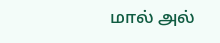மால் அல்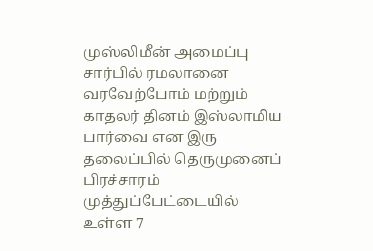முஸ்லிமீன் அமைப்பு சார்பில் ரமலானை வரவேற்போம் மற்றும் காதலர் தினம் இஸ்லாமிய பார்வை என இரு தலைப்பில் தெருமுனைப் பிரச்சாரம் முத்துப்பேட்டையில் உள்ள 7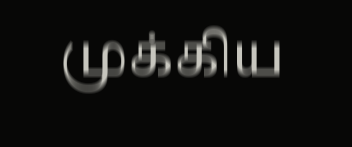முக்கிய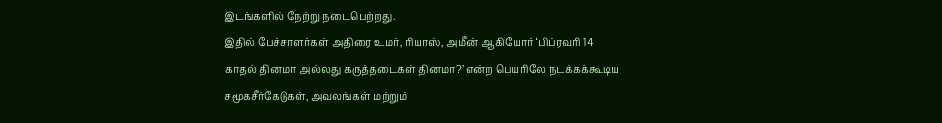இடங்களில் நேற்று நடைபெற்றது.
இதில் பேச்சாளர்கள் அதிரை உமர், ரியாஸ், அமீன் ஆகியோர் ‘பிப்ரவரி 14 காதல் தினமா அல்லது கருத்தடைகள் தினமா?’ என்ற பெயரிலே நடக்கக்கூடிய சமூகசீர்கேடுகள், அவலங்கள் மற்றும்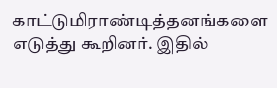காட்டுமிராண்டித்தனங்களை எடுத்து கூறினர். இதில்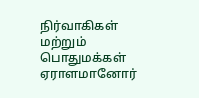நிர்வாகிகள் மற்றும் பொதுமக்கள் ஏராளமானோர்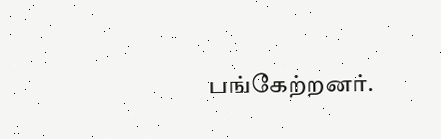பங்கேற்றனர்.